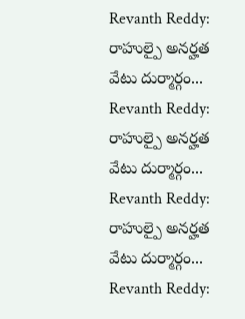Revanth Reddy: రాహుల్పై అనర్హత వేటు దుర్మార్గం...
Revanth Reddy: రాహుల్పై అనర్హత వేటు దుర్మార్గం...
Revanth Reddy: రాహుల్పై అనర్హత వేటు దుర్మార్గం...
Revanth Reddy: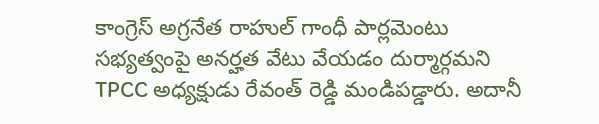కాంగ్రెస్ అగ్రనేత రాహుల్ గాంధీ పార్లమెంటు సభ్యత్వంపై అనర్హత వేటు వేయడం దుర్మార్గమని TPCC అధ్యక్షుడు రేవంత్ రెడ్డి మండిపడ్డారు. అదానీ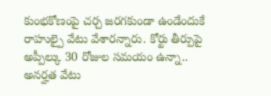కుంభకోణంపై చర్చ జరగకుండా ఉండేందుకే రాహుల్పై వేటు వేశారన్నారు. కోర్టు తీర్పుపై అప్పీల్కు 30 రోజుల సమయం ఉన్నా.. అనర్హత వేటు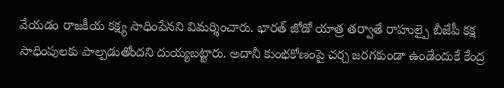వేయడం రాజకీయ కక్ష్య సాధింపేనని విమర్శించారు. భారత్ జోడో యాత్ర తర్వాతే రాహుల్పై బీజేపీ కక్ష సాధింపులకు పాల్పడుతోందని దుయ్యబట్టారు. అదానీ కుంభకోణంపై చర్చ జరగకుండా ఉండేందుకే కేంద్ర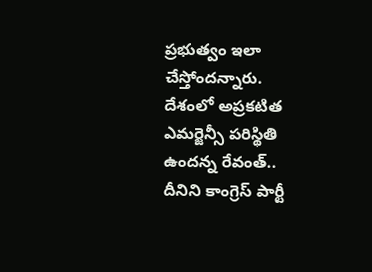ప్రభుత్వం ఇలా చేస్తోందన్నారు. దేశంలో అప్రకటిత ఎమర్జెన్సీ పరిస్థితి ఉందన్న రేవంత్.. దీనిని కాంగ్రెస్ పార్టీ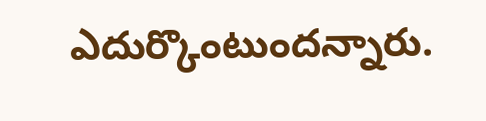ఎదుర్కొంటుందన్నారు.